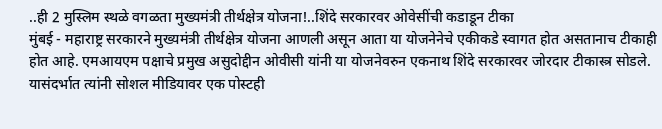..ही 2 मुस्लिम स्थळे वगळता मुख्यमंत्री तीर्थक्षेत्र योजना!..शिंदे सरकारवर ओवेसींची कडाडून टीका
मुंबई - महाराष्ट्र सरकारने मुख्यमंत्री तीर्थक्षेत्र योजना आणली असून आता या योजनेनेचे एकीकडे स्वागत होत असतानाच टीकाही होत आहे. एमआयएम पक्षाचे प्रमुख असुदोद्दीन ओवीसी यांनी या योजनेवरुन एकनाथ शिंदे सरकारवर जोरदार टीकास्त्र सोडले. यासंदर्भात त्यांनी सोशल मीडियावर एक पोस्टही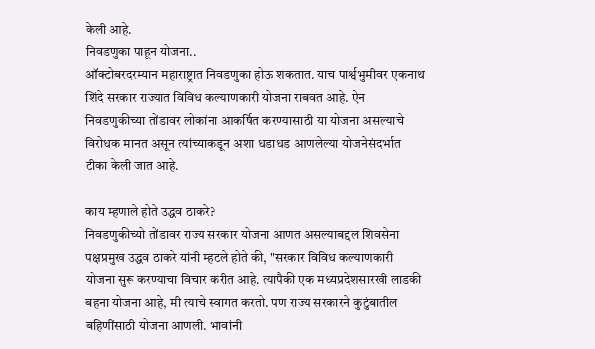केली आहे.
निवडणुका पाहून योजना..
ऑक्टोबरदरम्यान महाराष्ट्रात निवडणुका होऊ शकतात. याच पार्श्वभुमीवर एकनाथ शिंदे सरकार राज्यात विविध कल्याणकारी योजना राबवत आहे. ऐन निवडणुकीच्या तोंडावर लोकांना आकर्षित करण्यासाठी या योजना असल्याचे विरोधक मानत असून त्यांच्याकडून अशा धडाधड आणलेल्या योजनेसंदर्भात टीका केली जात आहे.

काय म्हणाले होते उद्धव ठाकरे?
निवडणुकीच्यो तोंडावर राज्य सरकार योजना आणत असल्याबद्दल शिवसेना पक्षप्रमुख उद्धव ठाकरे यांनी म्हटले होते की, "सरकार विविध कल्याणकारी योजना सुरू करण्याचा विचार करीत आहे. त्यापैकी एक मध्यप्रदेशसारखी लाडकी बहना योजना आहे, मी त्याचे स्वागत करतो. पण राज्य सरकारने कुटुंबातील बहिणींसाठी योजना आणली. भावांनी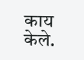काय केले.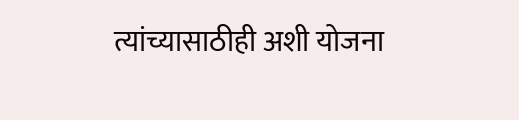त्यांच्यासाठीही अशी योजना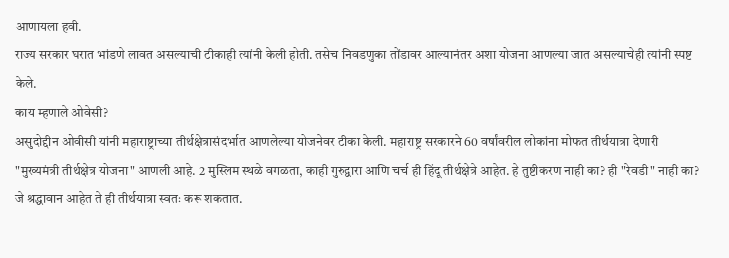आणायला हवी.
राज्य सरकार घरात भांडणे लावत असल्याची टीकाही त्यांनी केली होती. तसेच निवडणुका तोंडावर आल्यानंतर अशा योजना आणल्या जात असल्याचेही त्यांनी स्पष्ट केले.
काय म्हणाले ओवेसी?
असुदोद्दीन ओवीसी यांनी महाराष्ट्राच्या तीर्थक्षेत्रासंदर्भात आणलेल्या योजनेवर टीका केली. महाराष्ट्र सरकारने 60 वर्षांवरील लोकांना मोफत तीर्थयात्रा देणारी "मुख्यमंत्री तीर्थक्षेत्र योजना" आणली आहे. 2 मुस्लिम स्थळे वगळता, काही गुरुद्वारा आणि चर्च ही हिंदू तीर्थक्षेत्रे आहेत. हे तुष्टीकरण नाही का? ही "रेवडी" नाही का? जे श्रद्धावान आहेत ते ही तीर्थयात्रा स्वतः करू शकतात.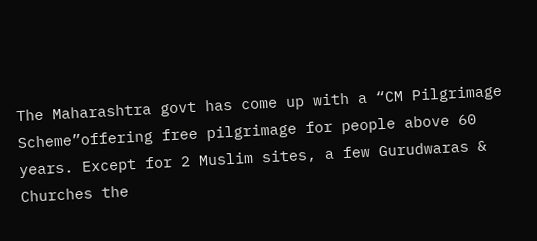The Maharashtra govt has come up with a “CM Pilgrimage Scheme”offering free pilgrimage for people above 60 years. Except for 2 Muslim sites, a few Gurudwaras & Churches the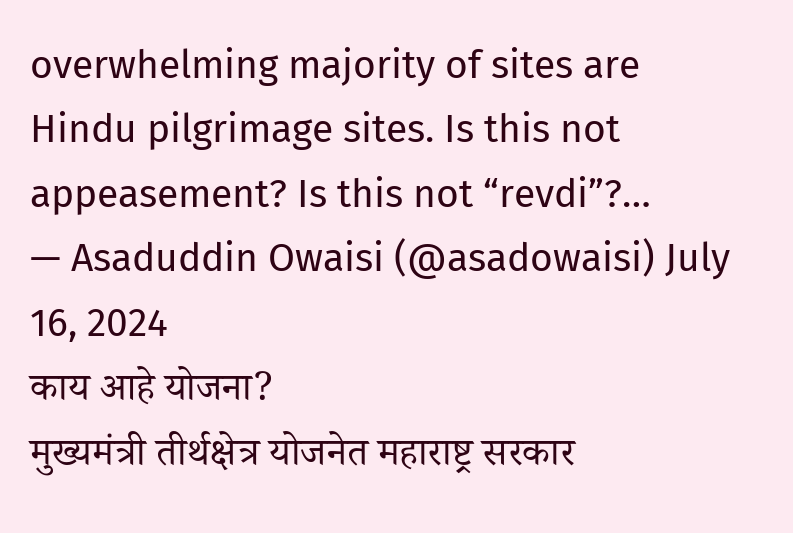overwhelming majority of sites are Hindu pilgrimage sites. Is this not appeasement? Is this not “revdi”?…
— Asaduddin Owaisi (@asadowaisi) July 16, 2024
काय आहे योजना?
मुख्यमंत्री तीर्थक्षेत्र योजनेत महाराष्ट्र सरकार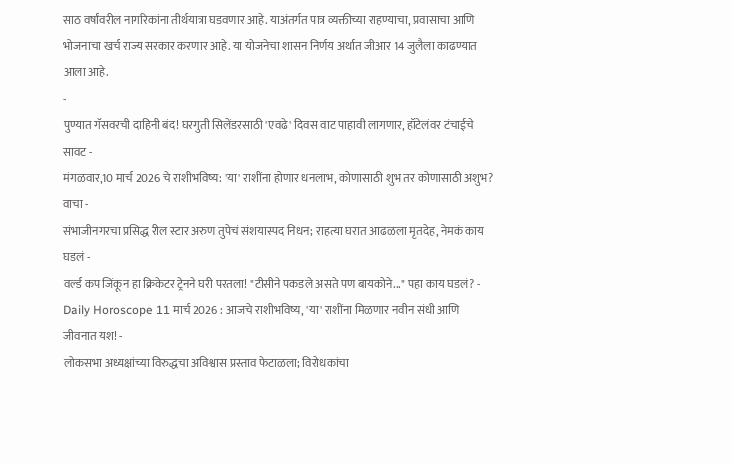साठ वर्षांवरील नागरिकांना तीर्थयात्रा घडवणार आहे. याअंतर्गत पात्र व्यक्तीच्या राहण्याचा, प्रवासाचा आणि भोजनाचा खर्च राज्य सरकार करणार आहे. या योजनेचा शासन निर्णय अर्थात जीआर 14 जुलैला काढण्यात आला आहे.
-
पुण्यात गॅसवरची दाहिनी बंद! घरगुती सिलेंडरसाठी 'एवढे' दिवस वाट पाहावी लागणार, हॉटेलंवर टंचाईचे सावट -
मंगळवार,10 मार्च 2026 चे राशीभविष्य: 'या' राशींना होणार धनलाभ, कोणासाठी शुभ तर कोणासाठी अशुभ? वाचा -
संभाजीनगरचा प्रसिद्ध रील स्टार अरुण तुपेचं संशयास्पद निधन; राहत्या घरात आढळला मृतदेह, नेमकं काय घडलं -
वर्ल्ड कप जिंकून हा क्रिकेटर ट्रेनने घरी परतला! "टीसीने पकडले असते पण बायकोने..." पहा काय घडलं? -
Daily Horoscope 11 मार्च 2026 : आजचे राशीभविष्य, 'या' राशींना मिळणार नवीन संधी आणि जीवनात यश! -
लोकसभा अध्यक्षांच्या विरुद्धचा अविश्वास प्रस्ताव फेटाळला; विरोधकांचा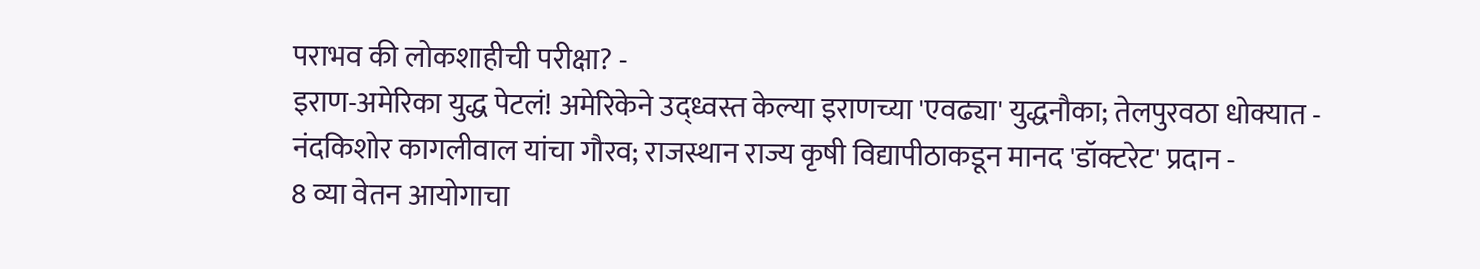पराभव की लोकशाहीची परीक्षा? -
इराण-अमेरिका युद्ध पेटलं! अमेरिकेने उद्ध्वस्त केल्या इराणच्या 'एवढ्या' युद्धनौका; तेलपुरवठा धोक्यात -
नंदकिशोर कागलीवाल यांचा गौरव; राजस्थान राज्य कृषी विद्यापीठाकडून मानद 'डॉक्टरेट' प्रदान -
8 व्या वेतन आयोगाचा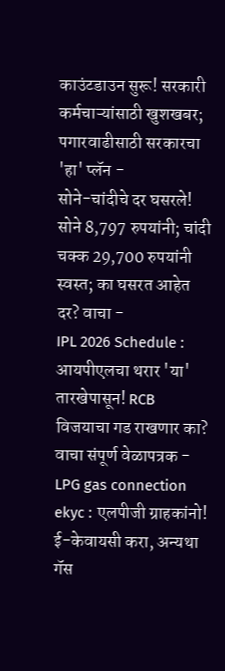काउंटडाउन सुरू! सरकारी कर्मचाऱ्यांसाठी खुशखबर; पगारवाढीसाठी सरकारचा 'हा' प्लॅन -
सोने-चांदीचे दर घसरले! सोने 8,797 रुपयांनी; चांदी चक्क 29,700 रुपयांनी स्वस्त; का घसरत आहेत दर? वाचा -
IPL 2026 Schedule : आयपीएलचा थरार 'या' तारखेपासून! RCB विजयाचा गड राखणार का? वाचा संपूर्ण वेळापत्रक -
LPG gas connection ekyc : एलपीजी ग्राहकांनो! ई-केवायसी करा, अन्यथा गॅस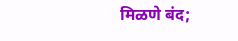मिळणे बंद;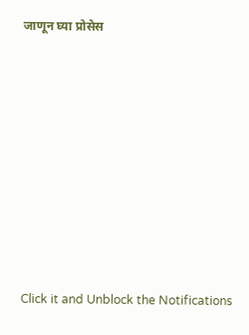जाणून घ्या प्रोसेस











Click it and Unblock the Notifications